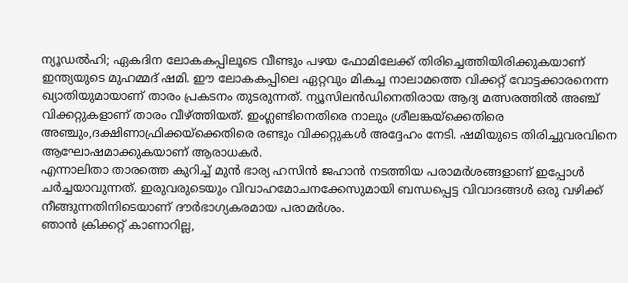ന്യൂഡൽഹി; ഏകദിന ലോകകപ്പിലൂടെ വീണ്ടും പഴയ ഫോമിലേക്ക് തിരിച്ചെത്തിയിരിക്കുകയാണ് ഇന്ത്യയുടെ മുഹമ്മദ് ഷമി. ഈ ലോകകപ്പിലെ ഏറ്റവും മികച്ച നാലാമത്തെ വിക്കറ്റ് വോട്ടക്കാരനെന്ന ഖ്യാതിയുമായാണ് താരം പ്രകടനം തുടരുന്നത്. ന്യൂസിലൻഡിനെതിരായ ആദ്യ മത്സരത്തിൽ അഞ്ച് വിക്കറ്റുകളാണ് താരം വീഴ്ത്തിയത്. ഇംഗ്ലണ്ടിനെതിരെ നാലും ശ്രീലങ്കയ്ക്കെതിരെ അഞ്ചും,ദക്ഷിണാഫ്രിക്കയ്ക്കെതിരെ രണ്ടും വിക്കറ്റുകൾ അദ്ദേഹം നേടി. ഷമിയുടെ തിരിച്ചുവരവിനെ ആഘോഷമാക്കുകയാണ് ആരാധകർ.
എന്നാലിതാ താരത്തെ കുറിച്ച് മുൻ ഭാര്യ ഹസിൻ ജഹാൻ നടത്തിയ പരാമർശങ്ങളാണ് ഇപ്പോൾ ചർച്ചയാവുന്നത്. ഇരുവരുടെയും വിവാഹമോചനക്കേസുമായി ബന്ധപ്പെട്ട വിവാദങ്ങൾ ഒരു വഴിക്ക് നീങ്ങുന്നതിനിടെയാണ് ദൗർഭാഗ്യകരമായ പരാമർശം.
ഞാൻ ക്രിക്കറ്റ് കാണാറില്ല,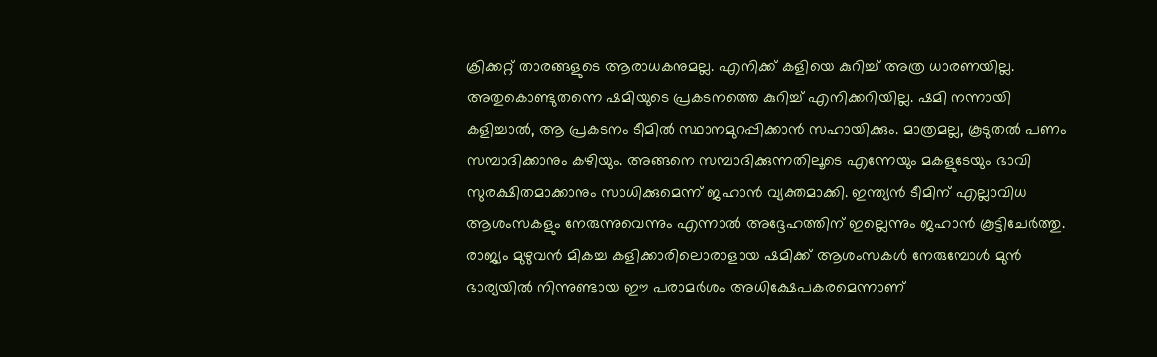ക്രിക്കറ്റ് താരങ്ങളുടെ ആരാധകനുമല്ല. എനിക്ക് കളിയെ കുറിച്ച് അത്ര ധാരണയില്ല. അതുകൊണ്ടുതന്നെ ഷമിയുടെ പ്രകടനത്തെ കുറിച്ച് എനിക്കറിയില്ല. ഷമി നന്നായി കളിച്ചാൽ, ആ പ്രകടനം ടീമിൽ സ്ഥാനമുറപ്പിക്കാൻ സഹായിക്കും. മാത്രമല്ല, കൂടുതൽ പണം സമ്പാദിക്കാനും കഴിയും. അങ്ങനെ സമ്പാദിക്കുന്നതിലൂടെ എന്നേയും മകളുടേയും ഭാവി സുരക്ഷിതമാക്കാനും സാധിക്കുമെന്ന് ജഹാൻ വ്യക്തമാക്കി. ഇന്ത്യൻ ടീമിന് എല്ലാവിധ ആശംസകളും നേരുന്നുവെന്നും എന്നാൽ അദ്ദേഹത്തിന് ഇല്ലെന്നും ജഹാൻ കൂട്ടിചേർത്തു.
രാജ്യം മുഴുവൻ മികച്ച കളിക്കാരിലൊരാളായ ഷമിക്ക് ആശംസകൾ നേരുമ്പോൾ മുൻ ഭാര്യയിൽ നിന്നുണ്ടായ ഈ പരാമർശം അധിക്ഷേപകരമെന്നാണ്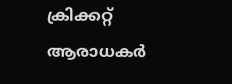ക്രിക്കറ്റ് ആരാധകർ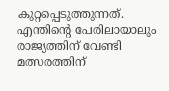കുറ്റപ്പെടുത്തുന്നത്. എന്തിന്റെ പേരിലായാലും രാജ്യത്തിന് വേണ്ടി മത്സരത്തിന്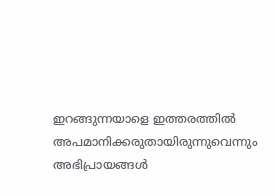ഇറങ്ങുന്നയാളെ ഇത്തരത്തിൽ അപമാനിക്കരുതായിരുന്നുവെന്നും അഭിപ്രായങ്ങൾ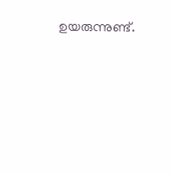ഉയരുന്നുണ്ട്.